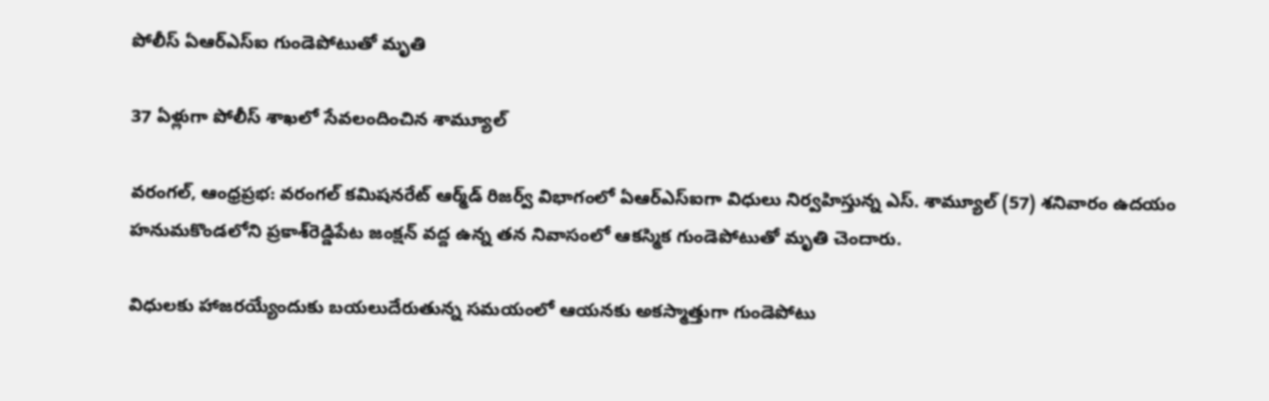పోలీస్ ఏఆర్‌ఎస్‌ఐ గుండెపోటుతో మృతి

37 ఏళ్లుగా పోలీస్‌ శాఖలో సేవలందించిన శామ్యూల్

వరంగల్, ఆంధ్రప్రభ: వరంగల్ కమిషనరేట్ ఆర్మ్‌డ్‌ రిజర్వ్‌ విభాగంలో ఏఆర్‌ఎస్‌ఐగా విధులు నిర్వహిస్తున్న ఎస్. శామ్యూల్‌ (57) శనివారం ఉదయం హనుమకొండలోని ప్రకాశ్‌రెడ్డిపేట జంక్షన్‌ వద్ద ఉన్న తన నివాసంలో ఆకస్మిక గుండెపోటుతో మృతి చెందారు.

విధులకు హాజరయ్యేందుకు బయలుదేరుతున్న సమయంలో ఆయనకు అకస్మాత్తుగా గుండెపోటు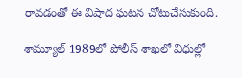రావడంతో ఈ విషాద ఘటన చోటుచేసుకుంది.

శామ్యూల్‌ 1989లో పోలీస్‌ శాఖలో విధుల్లో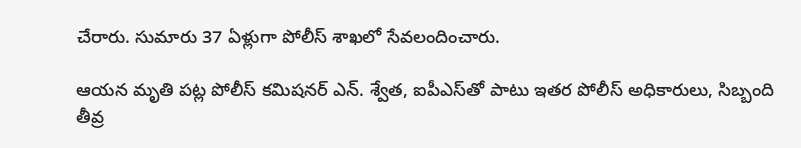చేరారు. సుమారు 37 ఏళ్లుగా పోలీస్‌ శాఖలో సేవలందించారు.

ఆయన మృతి పట్ల పోలీస్‌ కమిషనర్‌ ఎన్. శ్వేత, ఐపీఎస్‌తో పాటు ఇతర పోలీస్‌ అధికారులు, సిబ్బంది తీవ్ర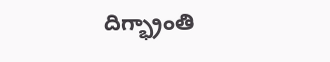దిగ్భ్రాంతి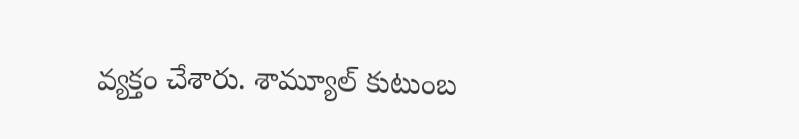వ్యక్తం చేశారు. శామ్యూల్‌ కుటుంబ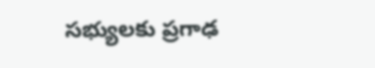సభ్యులకు ప్రగాఢ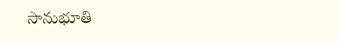సానుభూతి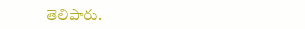తెలిపారు.